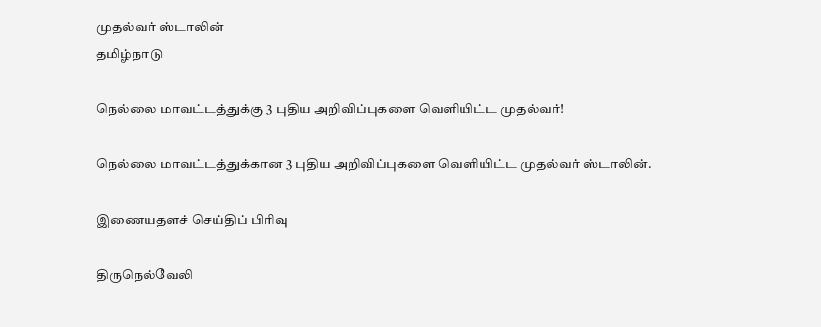முதல்வர் ஸ்டாலின்
தமிழ்நாடு

நெல்லை மாவட்டத்துக்கு 3 புதிய அறிவிப்புகளை வெளியிட்ட முதல்வர்!

நெல்லை மாவட்டத்துக்கான 3 புதிய அறிவிப்புகளை வெளியிட்ட முதல்வர் ஸ்டாலின்.

இணையதளச் செய்திப் பிரிவு

திருநெல்வேலி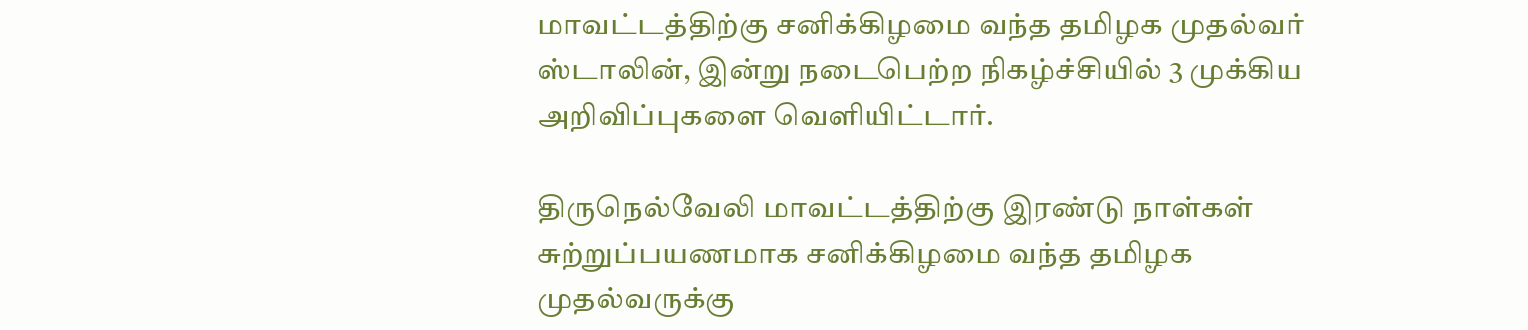மாவட்டத்திற்கு சனிக்கிழமை வந்த தமிழக முதல்வர் ஸ்டாலின், இன்று நடைபெற்ற நிகழ்ச்சியில் 3 முக்கிய அறிவிப்புகளை வெளியிட்டார்.

திருநெல்வேலி மாவட்டத்திற்கு இரண்டு நாள்கள் சுற்றுப்பயணமாக சனிக்கிழமை வந்த தமிழக முதல்வருக்கு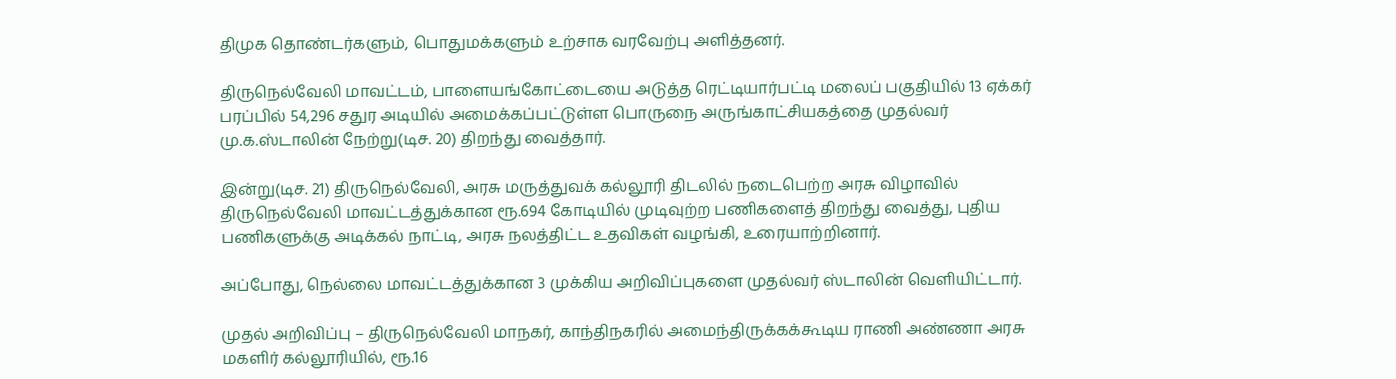திமுக தொண்டர்களும், பொதுமக்களும் உற்சாக வரவேற்பு அளித்தனர்.

திருநெல்வேலி மாவட்டம், பாளையங்கோட்டையை அடுத்த ரெட்டியார்பட்டி மலைப் பகுதியில் 13 ஏக்கர் பரப்பில் 54,296 சதுர அடியில் அமைக்கப்பட்டுள்ள பொருநை அருங்காட்சியகத்தை முதல்வர் மு.க.ஸ்டாலின் நேற்று(டிச. 20) திறந்து வைத்தார்.

இன்று(டிச. 21) திருநெல்வேலி, அரசு மருத்துவக் கல்லூரி திடலில் நடைபெற்ற அரசு விழாவில் திருநெல்வேலி மாவட்டத்துக்கான ரூ.694 கோடியில் முடிவுற்ற பணிகளைத் திறந்து வைத்து, புதிய பணிகளுக்கு அடிக்கல் நாட்டி, அரசு நலத்திட்ட உதவிகள் வழங்கி, உரையாற்றினார்.

அப்போது, நெல்லை மாவட்டத்துக்கான 3 முக்கிய அறிவிப்புகளை முதல்வர் ஸ்டாலின் வெளியிட்டார்.

முதல் அறிவிப்பு – திருநெல்வேலி மாநகர், காந்திநகரில் அமைந்திருக்கக்கூடிய ராணி அண்ணா அரசு மகளிர் கல்லூரியில், ரூ.16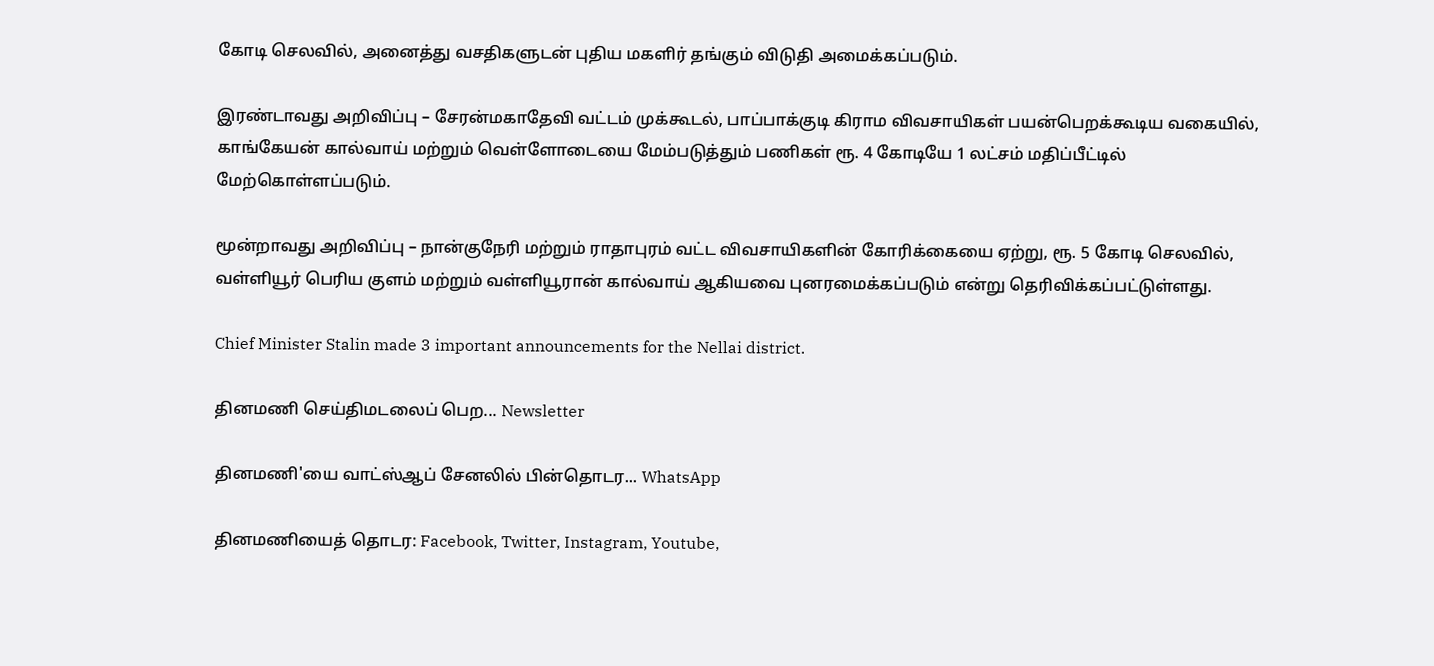கோடி செலவில், அனைத்து வசதிகளுடன் புதிய மகளிர் தங்கும் விடுதி அமைக்கப்படும்.

இரண்டாவது அறிவிப்பு – சேரன்மகாதேவி வட்டம் முக்கூடல், பாப்பாக்குடி கிராம விவசாயிகள் பயன்பெறக்கூடிய வகையில், காங்கேயன் கால்வாய் மற்றும் வெள்ளோடையை மேம்படுத்தும் பணிகள் ரூ. 4 கோடியே 1 லட்சம் மதிப்பீட்டில் மேற்கொள்ளப்படும்.

மூன்றாவது அறிவிப்பு – நான்குநேரி மற்றும் ராதாபுரம் வட்ட விவசாயிகளின் கோரிக்கையை ஏற்று, ரூ. 5 கோடி செலவில், வள்ளியூர் பெரிய குளம் மற்றும் வள்ளியூரான் கால்வாய் ஆகியவை புனரமைக்கப்படும் என்று தெரிவிக்கப்பட்டுள்ளது.

Chief Minister Stalin made 3 important announcements for the Nellai district.

தினமணி செய்திமடலைப் பெற... Newsletter

தினமணி'யை வாட்ஸ்ஆப் சேனலில் பின்தொடர... WhatsApp

தினமணியைத் தொடர: Facebook, Twitter, Instagram, Youtube,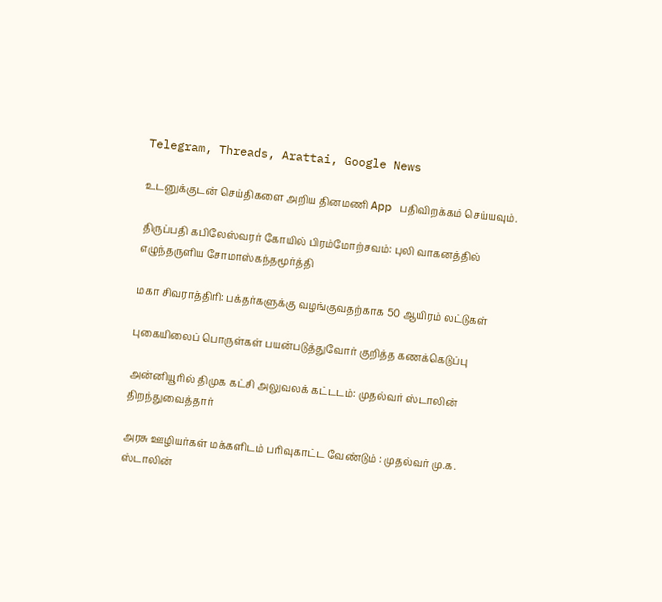Telegram, Threads, Arattai, Google News

உடனுக்குடன் செய்திகளை அறிய தினமணி App பதிவிறக்கம் செய்யவும்.

திருப்பதி கபிலேஸ்வரர் கோயில் பிரம்மோற்சவம்: புலி வாகனத்தில் எழுந்தருளிய சோமாஸ்கந்தமூர்த்தி

மகா சிவராத்திரி: பக்தர்களுக்கு வழங்குவதற்காக 50 ஆயிரம் லட்டுகள்

புகையிலைப் பொருள்கள் பயன்படுத்துவோர் குறித்த கணக்கெடுப்பு

அன்னியூரில் திமுக கட்சி அலுவலக் கட்டடம்: முதல்வர் ஸ்டாலின் திறந்துவைத்தார்

அரசு ஊழியர்கள் மக்களிடம் பரிவுகாட்ட வேண்டும் : முதல்வர் மு.க. ஸ்டாலின்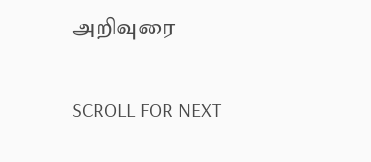அறிவுரை

SCROLL FOR NEXT